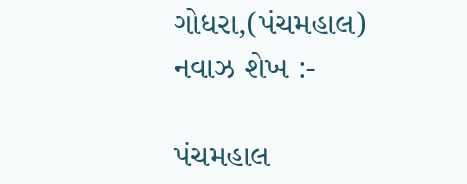ગોધરા,(પંચમહાલ) નવાઝ શેખ :-

પંચમહાલ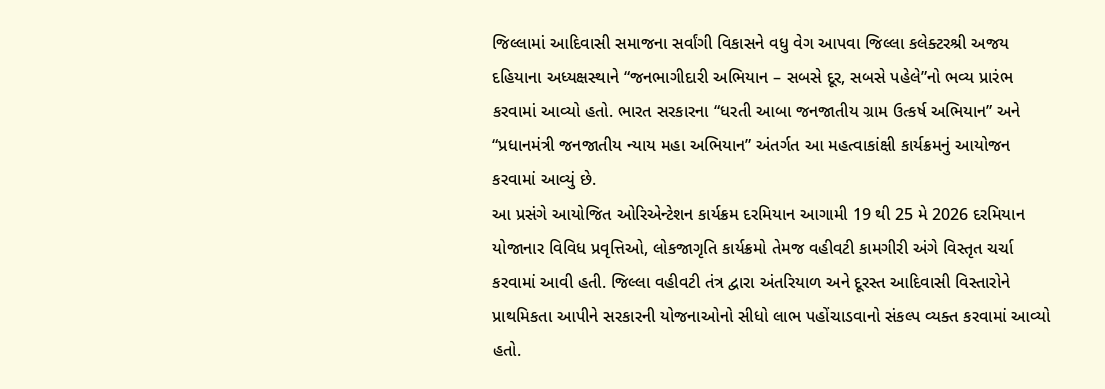જિલ્લામાં આદિવાસી સમાજના સર્વાંગી વિકાસને વધુ વેગ આપવા જિલ્લા કલેક્ટરશ્રી અજય દહિયાના અધ્યક્ષસ્થાને “જનભાગીદારી અભિયાન – સબસે દૂર, સબસે પહેલે”નો ભવ્ય પ્રારંભ કરવામાં આવ્યો હતો. ભારત સરકારના “ધરતી આબા જનજાતીય ગ્રામ ઉત્કર્ષ અભિયાન” અને “પ્રધાનમંત્રી જનજાતીય ન્યાય મહા અભિયાન” અંતર્ગત આ મહત્વાકાંક્ષી કાર્યક્રમનું આયોજન કરવામાં આવ્યું છે.
આ પ્રસંગે આયોજિત ઓરિએન્ટેશન કાર્યક્રમ દરમિયાન આગામી 19 થી 25 મે 2026 દરમિયાન યોજાનાર વિવિધ પ્રવૃત્તિઓ, લોકજાગૃતિ કાર્યક્રમો તેમજ વહીવટી કામગીરી અંગે વિસ્તૃત ચર્ચા કરવામાં આવી હતી. જિલ્લા વહીવટી તંત્ર દ્વારા અંતરિયાળ અને દૂરસ્ત આદિવાસી વિસ્તારોને પ્રાથમિકતા આપીને સરકારની યોજનાઓનો સીધો લાભ પહોંચાડવાનો સંકલ્પ વ્યક્ત કરવામાં આવ્યો હતો.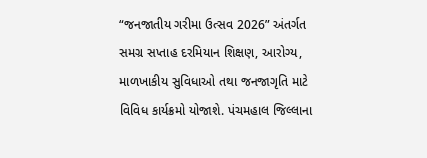“જનજાતીય ગરીમા ઉત્સવ 2026” અંતર્ગત સમગ્ર સપ્તાહ દરમિયાન શિક્ષણ, આરોગ્ય, માળખાકીય સુવિધાઓ તથા જનજાગૃતિ માટે વિવિધ કાર્યક્રમો યોજાશે. પંચમહાલ જિલ્લાના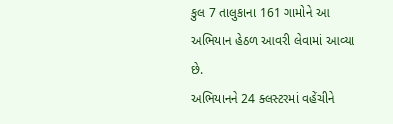કુલ 7 તાલુકાના 161 ગામોને આ અભિયાન હેઠળ આવરી લેવામાં આવ્યા છે.
અભિયાનને 24 ક્લસ્ટરમાં વહેંચીને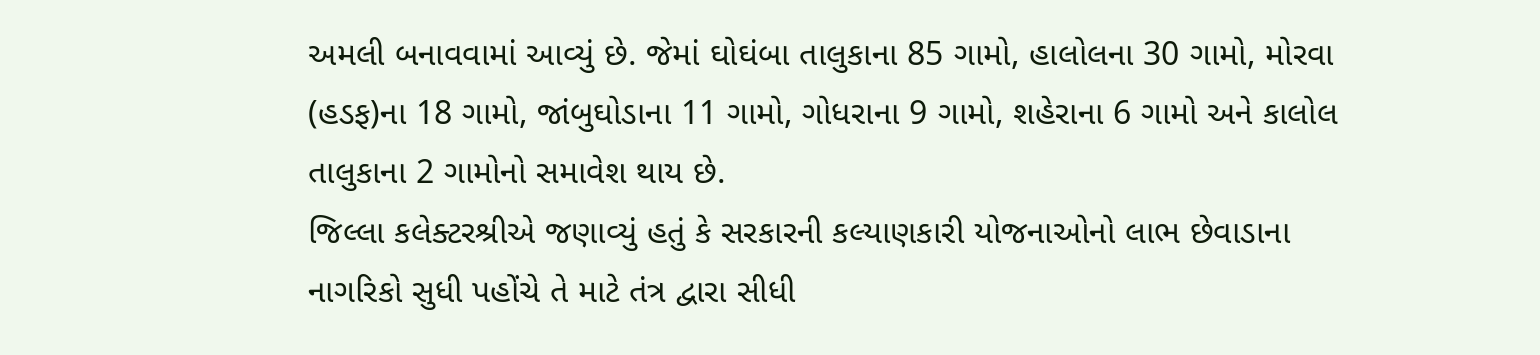અમલી બનાવવામાં આવ્યું છે. જેમાં ઘોઘંબા તાલુકાના 85 ગામો, હાલોલના 30 ગામો, મોરવા (હડફ)ના 18 ગામો, જાંબુઘોડાના 11 ગામો, ગોધરાના 9 ગામો, શહેરાના 6 ગામો અને કાલોલ તાલુકાના 2 ગામોનો સમાવેશ થાય છે.
જિલ્લા કલેક્ટરશ્રીએ જણાવ્યું હતું કે સરકારની કલ્યાણકારી યોજનાઓનો લાભ છેવાડાના નાગરિકો સુધી પહોંચે તે માટે તંત્ર દ્વારા સીધી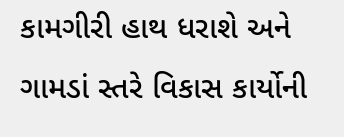કામગીરી હાથ ધરાશે અને ગામડાં સ્તરે વિકાસ કાર્યોની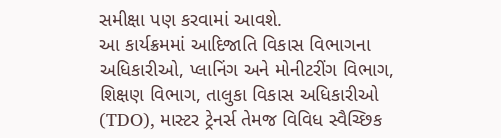સમીક્ષા પણ કરવામાં આવશે.
આ કાર્યક્રમમાં આદિજાતિ વિકાસ વિભાગના અધિકારીઓ, પ્લાનિંગ અને મોનીટરીંગ વિભાગ, શિક્ષણ વિભાગ, તાલુકા વિકાસ અધિકારીઓ (TDO), માસ્ટર ટ્રેનર્સ તેમજ વિવિધ સ્વૈચ્છિક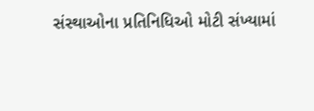સંસ્થાઓના પ્રતિનિધિઓ મોટી સંખ્યામાં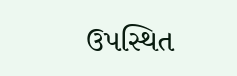ઉપસ્થિત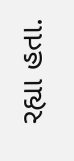રહ્યા હતા.